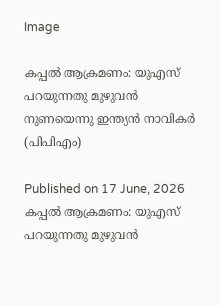Image

കപ്പൽ ആക്രമണം: യുഎസ് പറയുന്നതു മുഴുവൻ നുണയെന്നു ഇന്ത്യൻ നാവികർ (പിപിഎം)

Published on 17 June, 2026
കപ്പൽ ആക്രമണം: യുഎസ് പറയുന്നതു മുഴുവൻ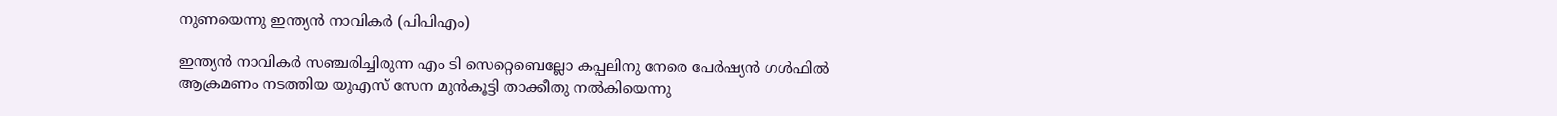നുണയെന്നു ഇന്ത്യൻ നാവികർ (പിപിഎം)

ഇന്ത്യൻ നാവികർ സഞ്ചരിച്ചിരുന്ന എം ടി സെറ്റെബെല്ലോ കപ്പലിനു നേരെ പേർഷ്യൻ ഗൾഫിൽ ആക്രമണം നടത്തിയ യുഎസ് സേന മുൻകൂട്ടി താക്കീതു നൽകിയെന്നു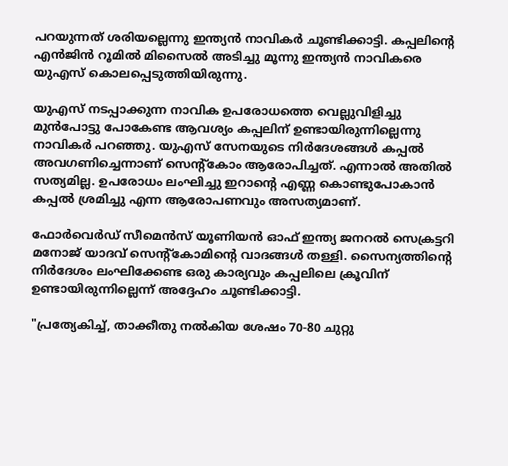പറയുന്നത് ശരിയല്ലെന്നു ഇന്ത്യൻ നാവികർ ചൂണ്ടിക്കാട്ടി. കപ്പലിന്റെ എൻജിൻ റൂമിൽ മിസൈൽ അടിച്ചു മൂന്നു ഇന്ത്യൻ നാവികരെ യുഎസ് കൊലപ്പെടുത്തിയിരുന്നു.

യുഎസ് നടപ്പാക്കുന്ന നാവിക ഉപരോധത്തെ വെല്ലുവിളിച്ചു മുൻപോട്ടു പോകേണ്ട ആവശ്യം കപ്പലിന് ഉണ്ടായിരുന്നില്ലെന്നു നാവികർ പറഞ്ഞു. യുഎസ് സേനയുടെ നിർദേശങ്ങൾ കപ്പൽ അവഗണിച്ചെന്നാണ് സെന്റ്‌കോം ആരോപിച്ചത്. എന്നാൽ അതിൽ സത്യമില്ല. ഉപരോധം ലംഘിച്ചു ഇറാന്റെ എണ്ണ കൊണ്ടുപോകാൻ കപ്പൽ ശ്രമിച്ചു എന്ന ആരോപണവും അസത്യമാണ്.

ഫോർവെർഡ് സീമെൻസ് യൂണിയൻ ഓഫ് ഇന്ത്യ ജനറൽ സെക്രട്ടറി മനോജ് യാദവ് സെന്റ്‌കോമിന്റെ വാദങ്ങൾ തള്ളി. സൈന്യത്തിന്റെ നിർദേശം ലംഘിക്കേണ്ട ഒരു കാര്യവും കപ്പലിലെ ക്രൂവിന് ഉണ്ടായിരുന്നില്ലെന്ന് അദ്ദേഹം ചൂണ്ടിക്കാട്ടി.

"പ്രത്യേകിച്ച്, താക്കീതു നൽകിയ ശേഷം 70-80 ചുറ്റു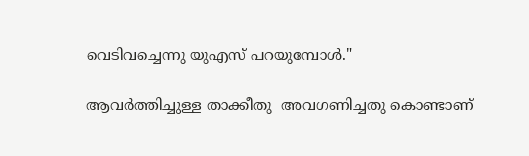വെടിവച്ചെന്നു യുഎസ് പറയുമ്പോൾ."

ആവർത്തിച്ചുള്ള താക്കീതു  അവഗണിച്ചതു കൊണ്ടാണ്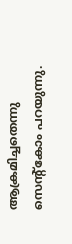ആക്രമിച്ചതെന്നു സെന്റ്‌കോം പറയുന്നു.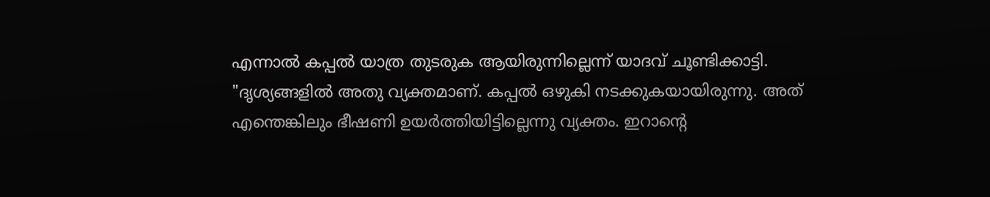എന്നാൽ കപ്പൽ യാത്ര തുടരുക ആയിരുന്നില്ലെന്ന് യാദവ് ചൂണ്ടിക്കാട്ടി. "ദൃശ്യങ്ങളിൽ അതു വ്യക്തമാണ്. കപ്പൽ ഒഴുകി നടക്കുകയായിരുന്നു. അത് എന്തെങ്കിലും ഭീഷണി ഉയർത്തിയിട്ടില്ലെന്നു വ്യക്തം. ഇറാന്റെ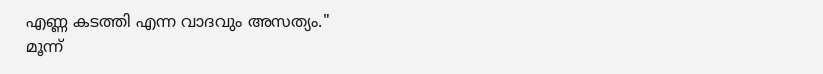എണ്ണ കടത്തി എന്ന വാദവും അസത്യം."
മൂന്ന്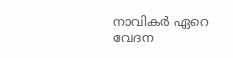നാവികർ ഏറെ വേദന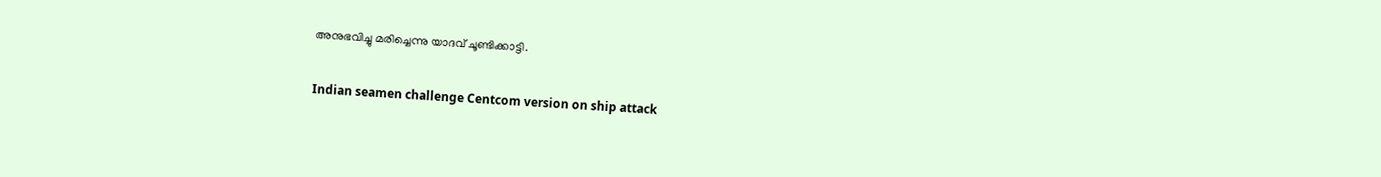അനുഭവിച്ചു മരിച്ചെന്നു യാദവ് ചൂണ്ടിക്കാട്ടി.

Indian seamen challenge Centcom version on ship attack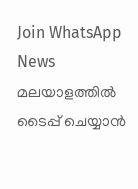Join WhatsApp News
മലയാളത്തില്‍ ടൈപ്പ് ചെയ്യാന്‍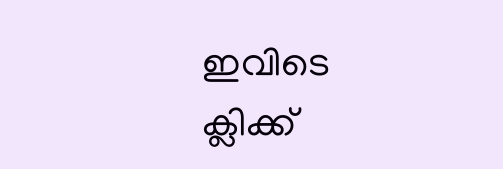ഇവിടെ ക്ലിക്ക്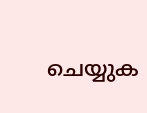ചെയ്യുക